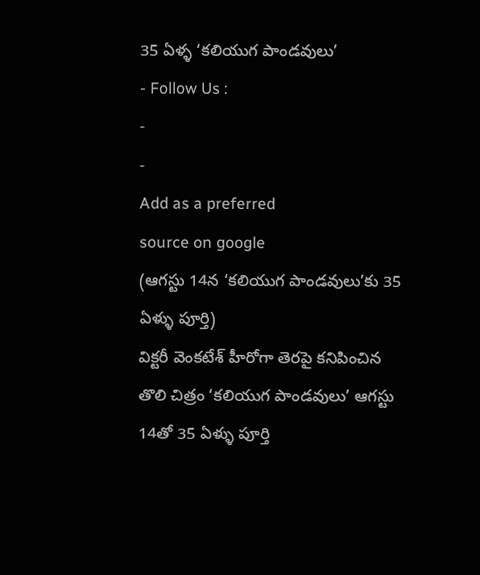35 ఏళ్ళ ‘కలియుగ పాండవులు’
- Follow Us :
-
-
Add as a preferred
source on google
(ఆగస్టు 14న ‘కలియుగ పాండవులు’కు 35 ఏళ్ళు పూర్తి)
విక్టరీ వెంకటేశ్ హీరోగా తెరపై కనిపించిన తొలి చిత్రం ‘కలియుగ పాండవులు’ ఆగస్టు 14తో 35 ఏళ్ళు పూర్తి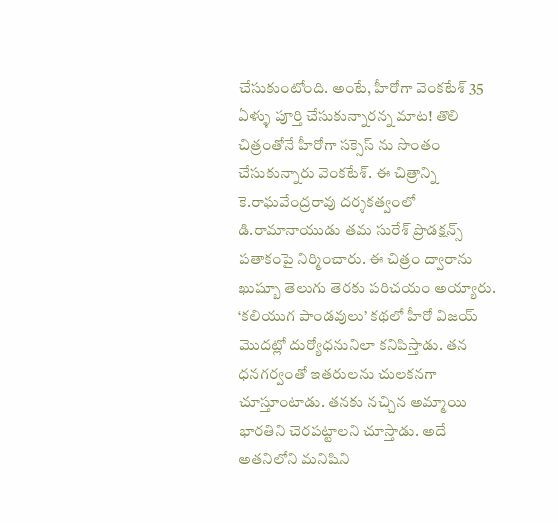చేసుకుంటోంది. అంటే, హీరోగా వెంకటేశ్ 35 ఏళ్ళు పూర్తి చేసుకున్నారన్న మాట! తొలి చిత్రంతోనే హీరోగా సక్సెస్ ను సొంతం చేసుకున్నారు వెంకటేశ్. ఈ చిత్రాన్ని కె.రాఘవేంద్రరావు దర్శకత్వంలో డి.రామానాయుడు తమ సురేశ్ ప్రొడక్షన్స్ పతాకంపై నిర్మించారు. ఈ చిత్రం ద్వారాను ఖుష్బూ తెలుగు తెరకు పరిచయం అయ్యారు.
‘కలియుగ పాండవులు’ కథలో హీరో విజయ్ మొదట్లో దుర్యోధనునిలా కనిపిస్తాడు. తన ధనగర్వంతో ఇతరులను చులకనగా చూస్తూంటాడు. తనకు నచ్చిన అమ్మాయి భారతిని చెరపట్టాలని చూస్తాడు. అదే అతనిలోని మనిషిని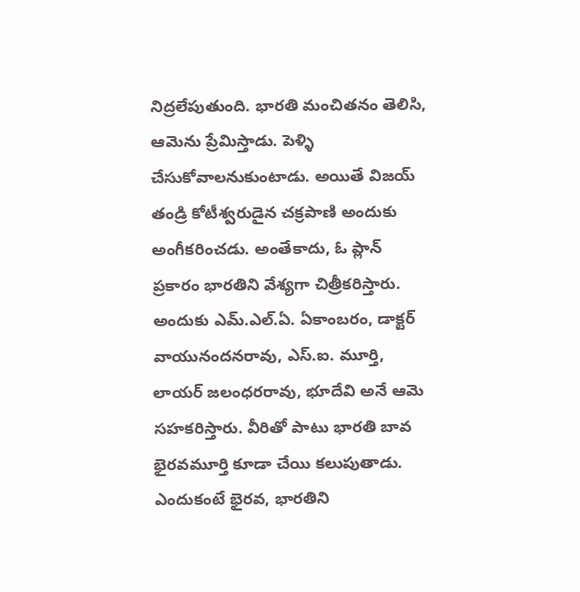నిద్రలేపుతుంది. భారతి మంచితనం తెలిసి, ఆమెను ప్రేమిస్తాడు. పెళ్ళి చేసుకోవాలనుకుంటాడు. అయితే విజయ్ తండ్రి కోటీశ్వరుడైన చక్రపాణి అందుకు అంగీకరించడు. అంతేకాదు, ఓ ప్లాన్ ప్రకారం భారతిని వేశ్యగా చిత్రీకరిస్తారు. అందుకు ఎమ్.ఎల్.ఏ. ఏకాంబరం, డాక్టర్ వాయునందనరావు, ఎస్.ఐ. మూర్తి, లాయర్ జలంధరరావు, భూదేవి అనే ఆమె సహకరిస్తారు. వీరితో పాటు భారతి బావ భైరవమూర్తి కూడా చేయి కలుపుతాడు. ఎందుకంటే భైరవ, భారతిని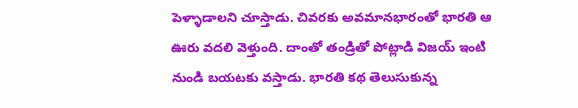పెళ్ళాడాలని చూస్తాడు. చివరకు అవమానభారంతో భారతి ఆ ఊరు వదలి వెళ్తుంది. దాంతో తండ్రితో పోట్లాడి విజయ్ ఇంటి నుండి బయటకు వస్తాడు. భారతి కథ తెలుసుకున్న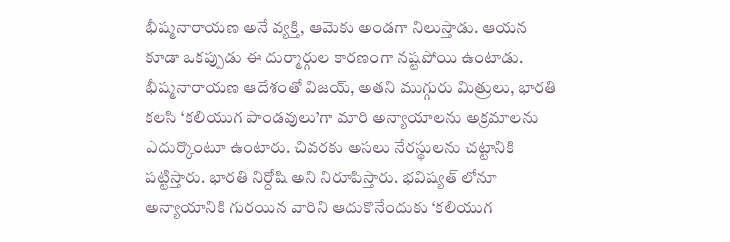భీష్మనారాయణ అనే వ్యక్తి, ఆమెకు అండగా నిలుస్తాడు. ఆయన కూడా ఒకప్పుడు ఈ దుర్మార్గుల కారణంగా నష్టపోయి ఉంటాడు. భీష్మనారాయణ ఆదేశంతో విజయ్, అతని ముగ్గురు మిత్రులు, భారతి కలసి ‘కలియుగ పాండవులు’గా మారి అన్యాయాలను అక్రమాలను ఎదుర్కొంటూ ఉంటారు. చివరకు అసలు నేరస్థులను చట్టానికి పట్టిస్తారు. భారతి నిర్దోషి అని నిరూపిస్తారు. భవిష్యత్ లోనూ అన్యాయానికి గురయిన వారిని ఆదుకొనేందుకు ‘కలియుగ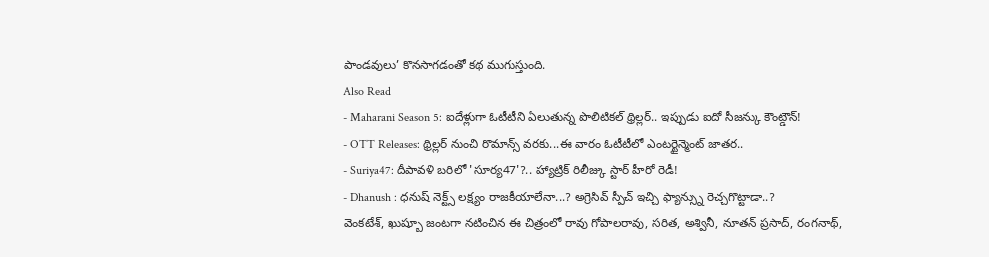పాండవులు’ కొనసాగడంతో కథ ముగుస్తుంది.
Also Read
- Maharani Season 5: ఐదేళ్లుగా ఓటీటీని ఏలుతున్న పొలిటికల్ థ్రిల్లర్.. ఇప్పుడు ఐదో సీజన్కు కౌంట్డౌన్!
- OTT Releases: థ్రిల్లర్ నుంచి రొమాన్స్ వరకు...ఈ వారం ఓటీటీలో ఎంటర్టైన్మెంట్ జాతర..
- Suriya47: దీపావళి బరిలో 'సూర్య47'?.. హ్యాట్రిక్ రిలీజ్కు స్టార్ హీరో రెడీ!
- Dhanush : ధనుష్ నెక్ట్స్ లక్ష్యం రాజకీయాలేనా...? అగ్రెసివ్ స్పీచ్ ఇచ్చి ఫ్యాన్స్ను రెచ్చగొట్టాడా..?
వెంకటేశ్, ఖుష్బూ జంటగా నటించిన ఈ చిత్రంలో రావు గోపాలరావు, సరిత, అశ్వినీ, నూతన్ ప్రసాద్, రంగనాథ్,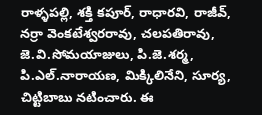రాళ్ళపల్లి, శక్తి కపూర్, రాధారవి, రాజీవ్, నర్రా వెంకటేశ్వరరావు, చలపతిరావు, జె.వి.సోమయాజులు, పి.జె.శర్మ, పి.ఎల్.నారాయణ, మిక్కిలినేని, సూర్య, చిట్టిబాబు నటించారు. ఈ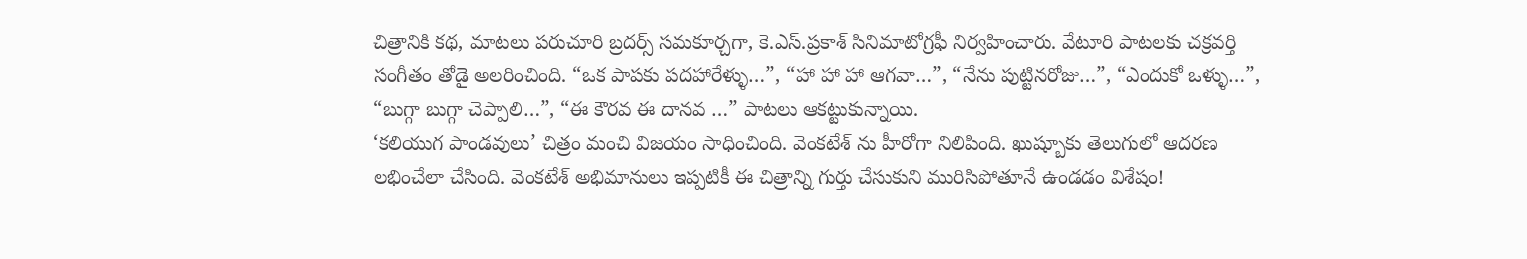చిత్రానికి కథ, మాటలు పరుచూరి బ్రదర్స్ సమకూర్చగా, కె.ఎస్.ప్రకాశ్ సినిమాటోగ్రఫీ నిర్వహించారు. వేటూరి పాటలకు చక్రవర్తి సంగీతం తోడై అలరించింది. “ఒక పాపకు పదహారేళ్ళు…”, “హా హా హా ఆగవా…”, “నేను పుట్టినరోజు…”, “ఎందుకో ఒళ్ళు…”, “బుగ్గా బుగ్గా చెప్పాలి…”, “ఈ కౌరవ ఈ దానవ …” పాటలు ఆకట్టుకున్నాయి.
‘కలియుగ పాండవులు’ చిత్రం మంచి విజయం సాధించింది. వెంకటేశ్ ను హీరోగా నిలిపింది. ఖుష్బూకు తెలుగులో ఆదరణ లభించేలా చేసింది. వెంకటేశ్ అభిమానులు ఇప్పటికీ ఈ చిత్రాన్ని గుర్తు చేసుకుని మురిసిపోతూనే ఉండడం విశేషం!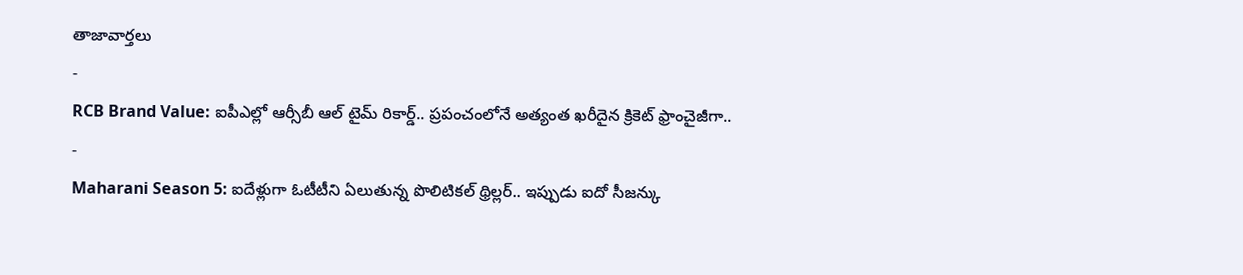తాజావార్తలు
-
RCB Brand Value: ఐపీఎల్లో ఆర్సీబీ ఆల్ టైమ్ రికార్డ్.. ప్రపంచంలోనే అత్యంత ఖరీదైన క్రికెట్ ఫ్రాంచైజీగా..
-
Maharani Season 5: ఐదేళ్లుగా ఓటీటీని ఏలుతున్న పొలిటికల్ థ్రిల్లర్.. ఇప్పుడు ఐదో సీజన్కు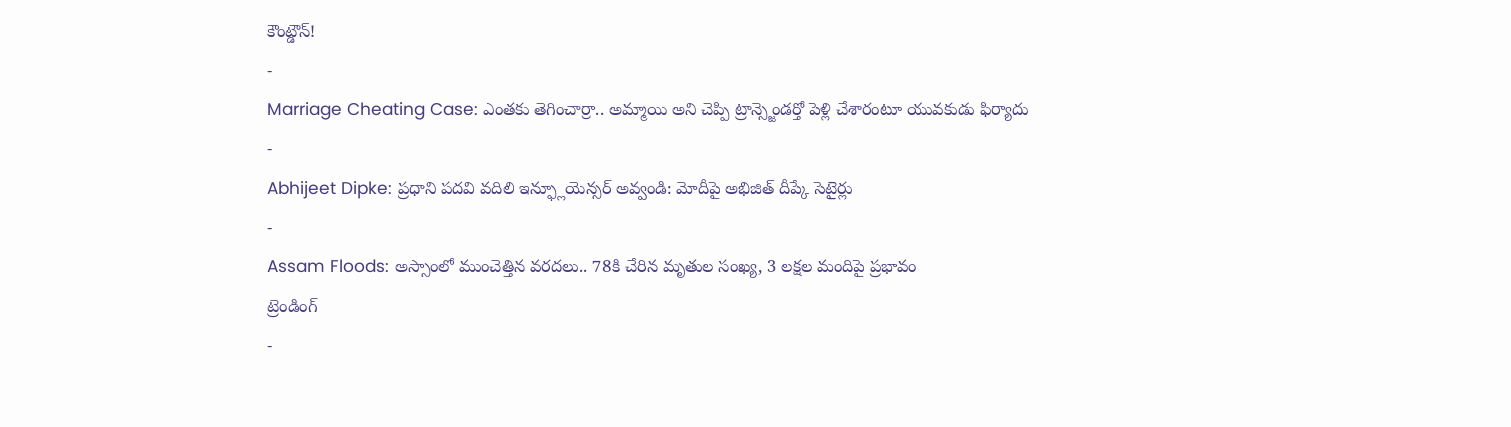కౌంట్డౌన్!
-
Marriage Cheating Case: ఎంతకు తెగించార్రా.. అమ్మాయి అని చెప్పి ట్రాన్స్జెండర్తో పెళ్లి చేశారంటూ యువకుడు ఫిర్యాదు
-
Abhijeet Dipke: ప్రధాని పదవి వదిలి ఇన్ఫ్లూయెన్సర్ అవ్వండి: మోదీపై అభిజిత్ దీప్కే సెటైర్లు
-
Assam Floods: అస్సాంలో ముంచెత్తిన వరదలు.. 78కి చేరిన మృతుల సంఖ్య, 3 లక్షల మందిపై ప్రభావం
ట్రెండింగ్
-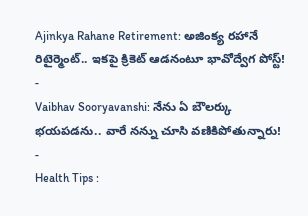Ajinkya Rahane Retirement: అజింక్య రహానే రిటైర్మెంట్.. ఇకపై క్రికెట్ ఆడనంటూ భావోద్వేగ పోస్ట్!
-
Vaibhav Sooryavanshi: నేను ఏ బౌలర్కు భయపడను.. వారే నన్ను చూసి వణికిపోతున్నారు!
-
Health Tips :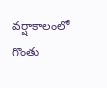వర్షాకాలంలో గొంతు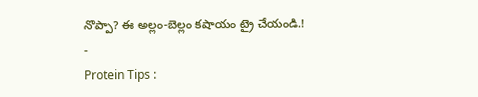నొప్పా? ఈ అల్లం-బెల్లం కషాయం ట్రై చేయండి.!
-
Protein Tips :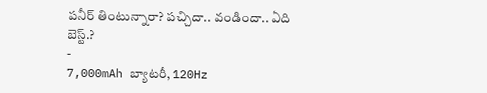పనీర్ తింటున్నారా? పచ్చిదా.. వండిందా.. ఏది బెస్ట్.?
-
7,000mAh బ్యాటరీ, 120Hz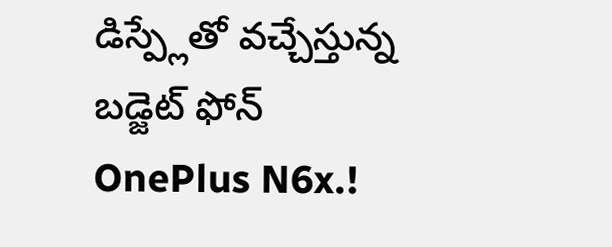డిస్ప్లేతో వచ్చేస్తున్న బడ్జెట్ ఫోన్ OnePlus N6x.!